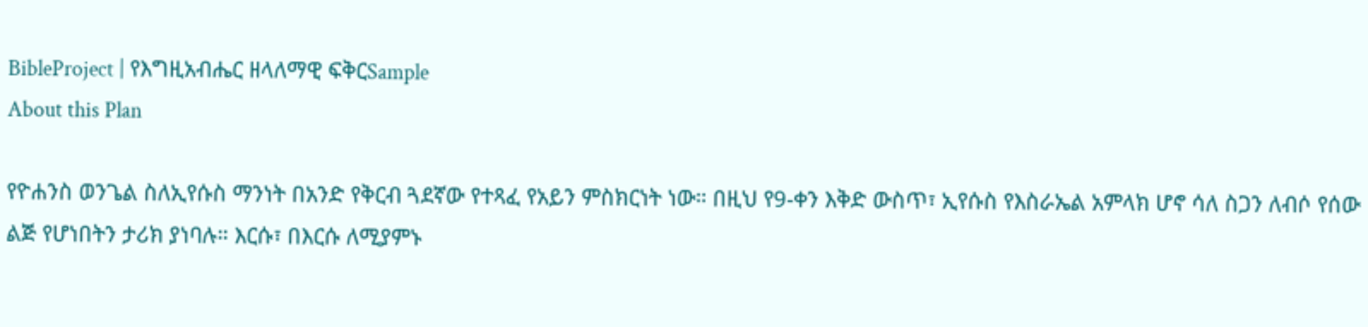BibleProject | የእግዚአብሔር ዘላለማዊ ፍቅርSample
About this Plan

የዮሐንስ ወንጌል ስለኢየሱስ ማንነት በአንድ የቅርብ ጓደኛው የተጻፈ የአይን ምስክርነት ነው። በዚህ የ9-ቀን እቅድ ውስጥ፣ ኢየሱስ የእስራኤል አምላክ ሆኖ ሳለ ስጋን ለብሶ የሰው ልጅ የሆነበትን ታሪክ ያነባሉ። እርሱ፣ በእርሱ ለሚያምኑ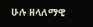ሁሉ ዘላለማዊ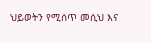ህይወትን የሚሰጥ መሲህ እና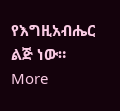የእግዚአብሔር ልጅ ነው።
More